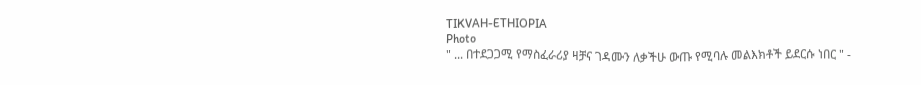TIKVAH-ETHIOPIA
Photo
" ... በተደጋጋሚ የማስፈራሪያ ዛቻና ገዳሙን ለቃችሁ ውጡ የሚባሉ መልእክቶች ይደርሱ ነበር " -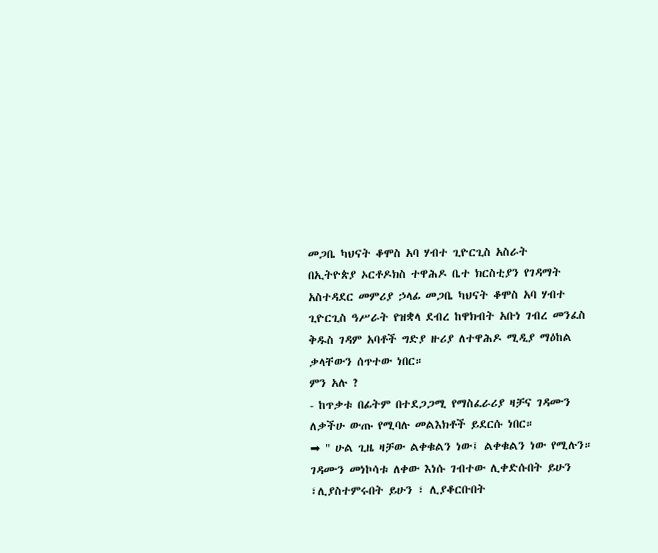መጋቤ ካህናት ቆሞስ አባ ሃብተ ጊዮርጊስ አስራት
በኢትዮጵያ ኦርቶዶክስ ተዋሕዶ ቤተ ክርስቲያን የገዳማት አስተዳደር መምሪያ ኃላፊ መጋቤ ካህናት ቆሞስ አባ ሃብተ ጊዮርጊስ ዓሥራት የዝቋላ ደብረ ከዋክብት አቡነ ገብረ መንፈስ ቅዱስ ገዳም አባቶች ግድያ ዙሪያ ለተዋሕዶ ሚዲያ ማዕከል ቃላቸውን ሰጥተው ነበር።
ምን አሉ ?
- ከጥቃቱ በፊትም በተደጋጋሚ የማስፈራሪያ ዛቻና ገዳሙን ለቃችሁ ውጡ የሚባሉ መልእክቶች ይደርሱ ነበር።
➡ " ሁል ጊዜ ዛቻው ልቀቁልን ነው፤ ልቀቁልን ነው የሚሉን። ገዳሙን መነኮሳቱ ለቀው እነሱ ገብተው ሊቀድሱበት ይሁን ፣ሊያስተምሩበት ይሁን ፣ ሊያቆርቡበት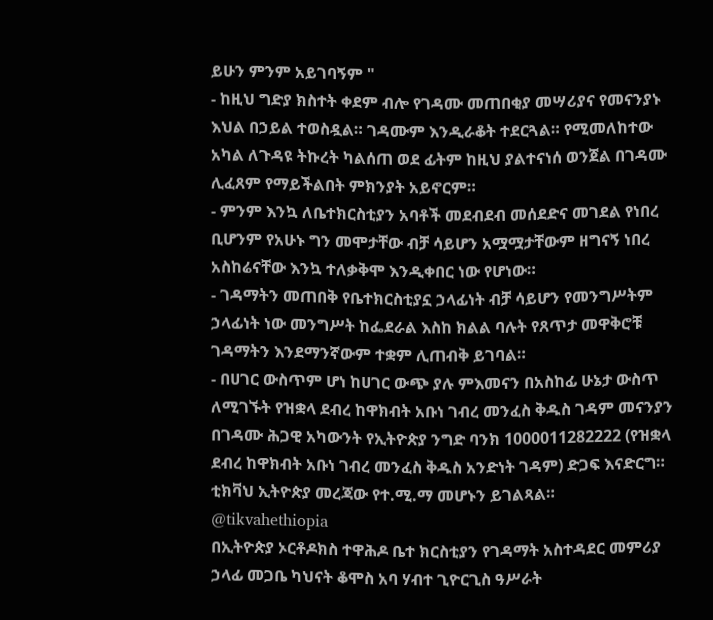ይሁን ምንም አይገባኝም "
- ከዚህ ግድያ ክስተት ቀደም ብሎ የገዳሙ መጠበቂያ መሣሪያና የመናንያኑ እህል በኃይል ተወስዷል። ገዳሙም እንዲራቆት ተደርጓል። የሚመለከተው አካል ለጉዳዩ ትኩረት ካልሰጠ ወደ ፊትም ከዚህ ያልተናነሰ ወንጀል በገዳሙ ሊፈጸም የማይችልበት ምክንያት አይኖርም።
- ምንም እንኳ ለቤተክርስቲያን አባቶች መደብደብ መሰደድና መገደል የነበረ ቢሆንም የአሁኑ ግን መሞታቸው ብቻ ሳይሆን አሟሟታቸውም ዘግናኝ ነበረ አስከሬናቸው እንኳ ተለቃቅሞ እንዲቀበር ነው የሆነው።
- ገዳማትን መጠበቅ የቤተክርስቲያኗ ኃላፊነት ብቻ ሳይሆን የመንግሥትም ኃላፊነት ነው መንግሥት ከፌደራል እስከ ክልል ባሉት የጸጥታ መዋቅሮቹ ገዳማትን እንደማንኛውም ተቋም ሊጠብቅ ይገባል።
- በሀገር ውስጥም ሆነ ከሀገር ውጭ ያሉ ምእመናን በአስከፊ ሁኔታ ውስጥ ለሚገኙት የዝቋላ ደብረ ከዋክብት አቡነ ገብረ መንፈስ ቅዱስ ገዳም መናንያን በገዳሙ ሕጋዊ አካውንት የኢትዮጵያ ንግድ ባንክ 1000011282222 (የዝቋላ ደብረ ከዋክብት አቡነ ገብረ መንፈስ ቅዱስ አንድነት ገዳም) ድጋፍ እናድርግ።
ቲክቫህ ኢትዮጵያ መረጃው የተ.ሚ.ማ መሆኑን ይገልጻል።
@tikvahethiopia
በኢትዮጵያ ኦርቶዶክስ ተዋሕዶ ቤተ ክርስቲያን የገዳማት አስተዳደር መምሪያ ኃላፊ መጋቤ ካህናት ቆሞስ አባ ሃብተ ጊዮርጊስ ዓሥራት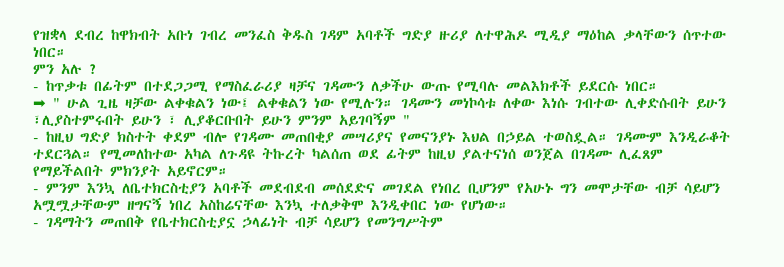የዝቋላ ደብረ ከዋክብት አቡነ ገብረ መንፈስ ቅዱስ ገዳም አባቶች ግድያ ዙሪያ ለተዋሕዶ ሚዲያ ማዕከል ቃላቸውን ሰጥተው ነበር።
ምን አሉ ?
- ከጥቃቱ በፊትም በተደጋጋሚ የማስፈራሪያ ዛቻና ገዳሙን ለቃችሁ ውጡ የሚባሉ መልእክቶች ይደርሱ ነበር።
➡ " ሁል ጊዜ ዛቻው ልቀቁልን ነው፤ ልቀቁልን ነው የሚሉን። ገዳሙን መነኮሳቱ ለቀው እነሱ ገብተው ሊቀድሱበት ይሁን ፣ሊያስተምሩበት ይሁን ፣ ሊያቆርቡበት ይሁን ምንም አይገባኝም "
- ከዚህ ግድያ ክስተት ቀደም ብሎ የገዳሙ መጠበቂያ መሣሪያና የመናንያኑ እህል በኃይል ተወስዷል። ገዳሙም እንዲራቆት ተደርጓል። የሚመለከተው አካል ለጉዳዩ ትኩረት ካልሰጠ ወደ ፊትም ከዚህ ያልተናነሰ ወንጀል በገዳሙ ሊፈጸም የማይችልበት ምክንያት አይኖርም።
- ምንም እንኳ ለቤተክርስቲያን አባቶች መደብደብ መሰደድና መገደል የነበረ ቢሆንም የአሁኑ ግን መሞታቸው ብቻ ሳይሆን አሟሟታቸውም ዘግናኝ ነበረ አስከሬናቸው እንኳ ተለቃቅሞ እንዲቀበር ነው የሆነው።
- ገዳማትን መጠበቅ የቤተክርስቲያኗ ኃላፊነት ብቻ ሳይሆን የመንግሥትም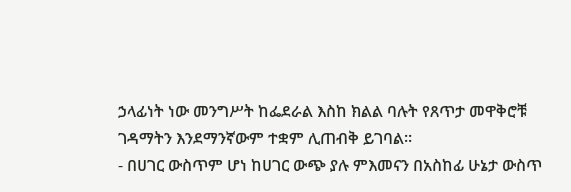ኃላፊነት ነው መንግሥት ከፌደራል እስከ ክልል ባሉት የጸጥታ መዋቅሮቹ ገዳማትን እንደማንኛውም ተቋም ሊጠብቅ ይገባል።
- በሀገር ውስጥም ሆነ ከሀገር ውጭ ያሉ ምእመናን በአስከፊ ሁኔታ ውስጥ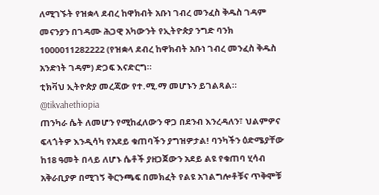ለሚገኙት የዝቋላ ደብረ ከዋክብት አቡነ ገብረ መንፈስ ቅዱስ ገዳም መናንያን በገዳሙ ሕጋዊ አካውንት የኢትዮጵያ ንግድ ባንክ 1000011282222 (የዝቋላ ደብረ ከዋክብት አቡነ ገብረ መንፈስ ቅዱስ አንድነት ገዳም) ድጋፍ እናድርግ።
ቲክቫህ ኢትዮጵያ መረጃው የተ.ሚ.ማ መሆኑን ይገልጻል።
@tikvahethiopia
ጠንካራ ሴት ለመሆን የሚከፈለውን ዋጋ በደንብ እንረዳለን፣ ህልምዎና ፍላጎትዎ እንዲሳካ የአደይ ቁጠባችን ያግዝዎታል! ባንካችን ዕድሜያቸው ከ18 ዓመት በላይ ለሆኑ ሴቶች ያዘጋጀውን አደይ ልዩ የቁጠባ ሂሳብ አቅራቢያዎ በሚገኝ ቅርንጫፍ በመክፈት የልዩ አገልግሎቶቹና ጥቅሞቹ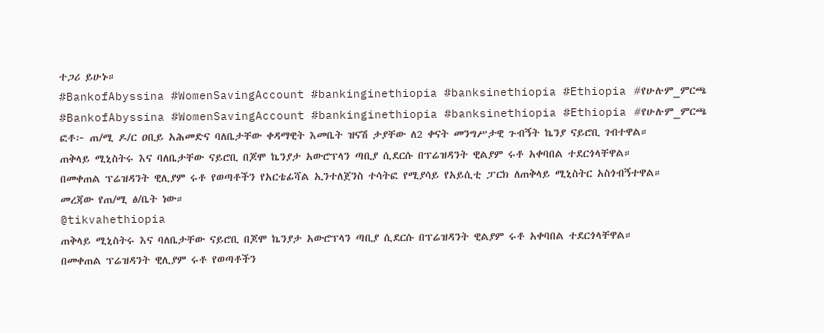ተጋሪ ይሁኑ።
#BankofAbyssina #WomenSavingAccount #bankinginethiopia #banksinethiopia #Ethiopia #የሁሉም_ምርጫ
#BankofAbyssina #WomenSavingAccount #bankinginethiopia #banksinethiopia #Ethiopia #የሁሉም_ምርጫ
ፎቶ፦ ጠ/ሚ ዶ/ር ዐቢይ አሕመድና ባለቤታቸው ቀዳማዊት እመቤት ዝናሽ ታያቸው ለ2 ቀናት መንግሥታዊ ጉብኝት ኬንያ ናይሮቢ ገብተዋል።
ጠቅላይ ሚኒስትሩ እና ባለቤታቸው ናይሮቢ በጆሞ ኬንያታ አውሮፕላን ጣቢያ ሲደርሱ በፕሬዝዳንት ዊልያም ሩቶ አቀባበል ተደርጎላቸዋል።
በመቀጠል ፕሬዝዳንት ዊሊያም ሩቶ የወጣቶችን የአርቴፊሻል ኢንተለጀንስ ተሳትፎ የሚያሳይ የአይሲቲ ፓርክ ለጠቅላይ ሚኒስትር አስጎብኝተዋል።
መረጃው የጠ/ሚ ፅ/ቤት ነው።
@tikvahethiopia
ጠቅላይ ሚኒስትሩ እና ባለቤታቸው ናይሮቢ በጆሞ ኬንያታ አውሮፕላን ጣቢያ ሲደርሱ በፕሬዝዳንት ዊልያም ሩቶ አቀባበል ተደርጎላቸዋል።
በመቀጠል ፕሬዝዳንት ዊሊያም ሩቶ የወጣቶችን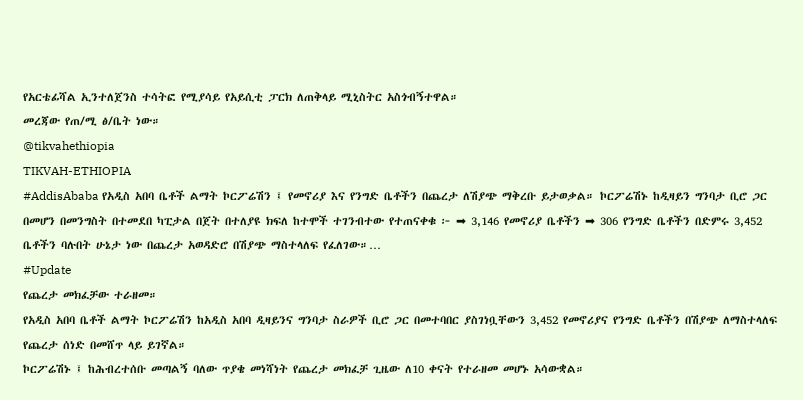የአርቴፊሻል ኢንተለጀንስ ተሳትፎ የሚያሳይ የአይሲቲ ፓርክ ለጠቅላይ ሚኒስትር አስጎብኝተዋል።
መረጃው የጠ/ሚ ፅ/ቤት ነው።
@tikvahethiopia
TIKVAH-ETHIOPIA
#AddisAbaba የአዲስ አበባ ቤቶች ልማት ኮርፖሬሽን ፤ የመኖሪያ እና የንግድ ቤቶችን በጨረታ ለሽያጭ ማቅረቡ ይታወቃል። ኮርፖሬሽኑ ከዲዛይን ግንባታ ቢሮ ጋር በመሆን በመንግስት በተመደበ ካፒታል በጀት በተለያዩ ክፍለ ከተሞች ተገንብተው የተጠናቀቁ ፦ ➡ 3,146 የመኖሪያ ቤቶችን ➡ 306 የንግድ ቤቶችን በድምሩ 3,452 ቤቶችን ባሉበት ሁኔታ ነው በጨረታ አወዳድሮ በሽያጭ ማስተላለፍ የፈለገው።…
#Update
የጨረታ መክፈቻው ተራዘመ።
የአዲስ አበባ ቤቶች ልማት ኮርፖሬሽን ከአዲስ አበባ ዲዛይንና ግንባታ ስራዎች ቢሮ ጋር በመተባበር ያስገነቧቸውን 3,452 የመኖሪያና የንግድ ቤቶችን በሽያጭ ለማስተላለፍ የጨረታ ሰነድ በመሸጥ ላይ ይገኛል።
ኮርፖሬሽኑ ፤ ከሕብረተሰቡ መጣልኝ ባለው ጥያቄ መነሻነት የጨረታ መክፈቻ ጊዜው ለ10 ቀናት የተራዘመ መሆኑ አሳውቋል።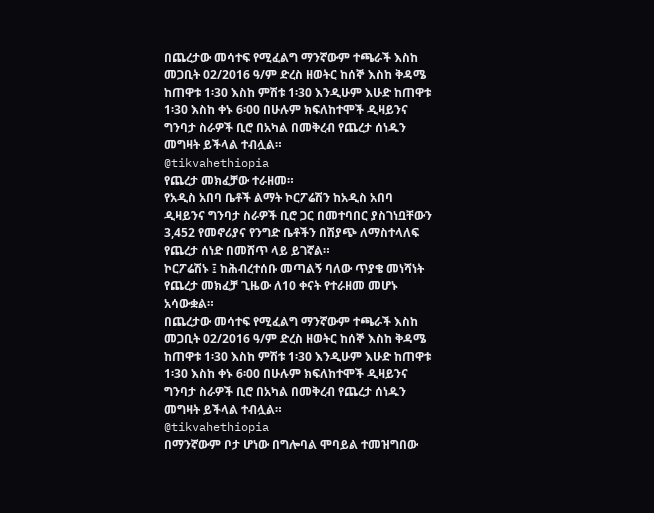በጨረታው መሳተፍ የሚፈልግ ማንኛውም ተጫራች እስከ መጋቢት 02/2016 ዓ/ም ድረስ ዘወትር ከሰኞ እስከ ቅዳሜ ከጠዋቱ 1፡30 እስከ ምሽቱ 1፡30 እንዲሁም እሁድ ከጠዋቱ 1፡30 እስከ ቀኑ 6፡00 በሁሉም ክፍለከተሞች ዲዛይንና ግንባታ ስራዎች ቢሮ በአካል በመቅረብ የጨረታ ሰነዱን መግዛት ይችላል ተብሏል።
@tikvahethiopia
የጨረታ መክፈቻው ተራዘመ።
የአዲስ አበባ ቤቶች ልማት ኮርፖሬሽን ከአዲስ አበባ ዲዛይንና ግንባታ ስራዎች ቢሮ ጋር በመተባበር ያስገነቧቸውን 3,452 የመኖሪያና የንግድ ቤቶችን በሽያጭ ለማስተላለፍ የጨረታ ሰነድ በመሸጥ ላይ ይገኛል።
ኮርፖሬሽኑ ፤ ከሕብረተሰቡ መጣልኝ ባለው ጥያቄ መነሻነት የጨረታ መክፈቻ ጊዜው ለ10 ቀናት የተራዘመ መሆኑ አሳውቋል።
በጨረታው መሳተፍ የሚፈልግ ማንኛውም ተጫራች እስከ መጋቢት 02/2016 ዓ/ም ድረስ ዘወትር ከሰኞ እስከ ቅዳሜ ከጠዋቱ 1፡30 እስከ ምሽቱ 1፡30 እንዲሁም እሁድ ከጠዋቱ 1፡30 እስከ ቀኑ 6፡00 በሁሉም ክፍለከተሞች ዲዛይንና ግንባታ ስራዎች ቢሮ በአካል በመቅረብ የጨረታ ሰነዱን መግዛት ይችላል ተብሏል።
@tikvahethiopia
በማንኛውም ቦታ ሆነው በግሎባል ሞባይል ተመዝግበው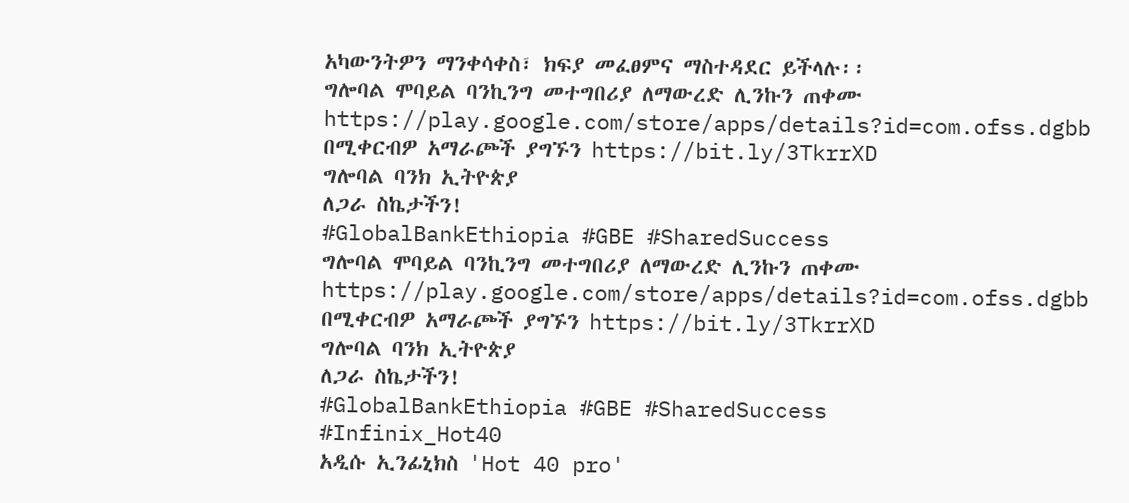አካውንትዎን ማንቀሳቀስ፣ ክፍያ መፈፀምና ማስተዳደር ይችላሉ፡፡
ግሎባል ሞባይል ባንኪንግ መተግበሪያ ለማውረድ ሊንኩን ጠቀሙ
https://play.google.com/store/apps/details?id=com.ofss.dgbb
በሚቀርብዎ አማራጮች ያግኙን https://bit.ly/3TkrrXD
ግሎባል ባንክ ኢትዮጵያ
ለጋራ ስኬታችን!
#GlobalBankEthiopia #GBE #SharedSuccess
ግሎባል ሞባይል ባንኪንግ መተግበሪያ ለማውረድ ሊንኩን ጠቀሙ
https://play.google.com/store/apps/details?id=com.ofss.dgbb
በሚቀርብዎ አማራጮች ያግኙን https://bit.ly/3TkrrXD
ግሎባል ባንክ ኢትዮጵያ
ለጋራ ስኬታችን!
#GlobalBankEthiopia #GBE #SharedSuccess
#Infinix_Hot40
አዲሱ ኢንፊኒክስ 'Hot 40 pro'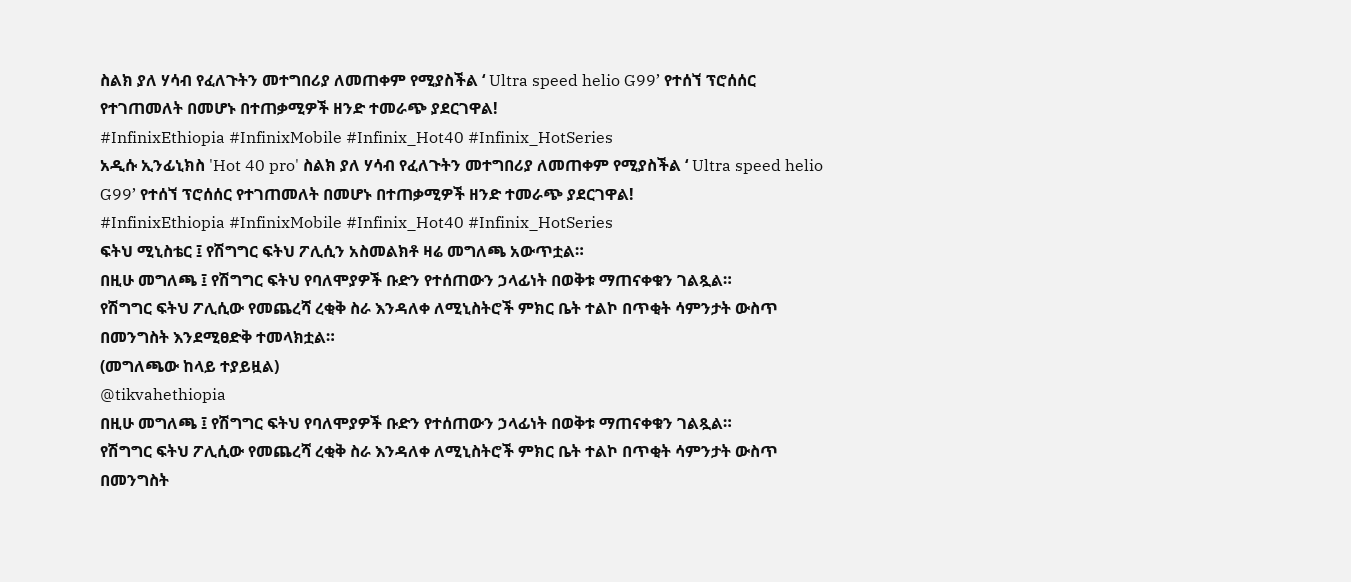ስልክ ያለ ሃሳብ የፈለጉትን መተግበሪያ ለመጠቀም የሚያስችል ‘ Ultra speed helio G99’ የተሰኘ ፕሮሰሰር የተገጠመለት በመሆኑ በተጠቃሚዎች ዘንድ ተመራጭ ያደርገዋል!
#InfinixEthiopia #InfinixMobile #Infinix_Hot40 #Infinix_HotSeries
አዲሱ ኢንፊኒክስ 'Hot 40 pro' ስልክ ያለ ሃሳብ የፈለጉትን መተግበሪያ ለመጠቀም የሚያስችል ‘ Ultra speed helio G99’ የተሰኘ ፕሮሰሰር የተገጠመለት በመሆኑ በተጠቃሚዎች ዘንድ ተመራጭ ያደርገዋል!
#InfinixEthiopia #InfinixMobile #Infinix_Hot40 #Infinix_HotSeries
ፍትህ ሚኒስቴር ፤ የሽግግር ፍትህ ፖሊሲን አስመልክቶ ዛሬ መግለጫ አውጥቷል።
በዚሁ መግለጫ ፤ የሽግግር ፍትህ የባለሞያዎች ቡድን የተሰጠውን ኃላፊነት በወቅቱ ማጠናቀቁን ገልጿል።
የሽግግር ፍትህ ፖሊሲው የመጨረሻ ረቂቅ ስራ እንዳለቀ ለሚኒስትሮች ምክር ቤት ተልኮ በጥቂት ሳምንታት ውስጥ በመንግስት እንደሚፀድቅ ተመላክቷል።
(መግለጫው ከላይ ተያይዟል)
@tikvahethiopia
በዚሁ መግለጫ ፤ የሽግግር ፍትህ የባለሞያዎች ቡድን የተሰጠውን ኃላፊነት በወቅቱ ማጠናቀቁን ገልጿል።
የሽግግር ፍትህ ፖሊሲው የመጨረሻ ረቂቅ ስራ እንዳለቀ ለሚኒስትሮች ምክር ቤት ተልኮ በጥቂት ሳምንታት ውስጥ በመንግስት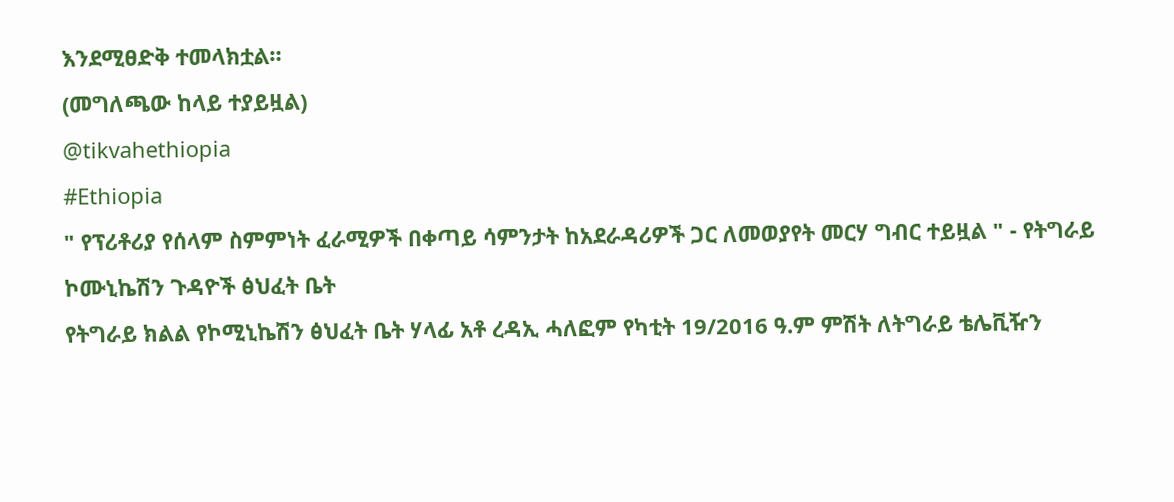እንደሚፀድቅ ተመላክቷል።
(መግለጫው ከላይ ተያይዟል)
@tikvahethiopia
#Ethiopia
" የፕሪቶሪያ የሰላም ስምምነት ፈራሚዎች በቀጣይ ሳምንታት ከአደራዳሪዎች ጋር ለመወያየት መርሃ ግብር ተይዟል " - የትግራይ ኮሙኒኬሽን ጉዳዮች ፅህፈት ቤት
የትግራይ ክልል የኮሚኒኬሽን ፅህፈት ቤት ሃላፊ አቶ ረዳኢ ሓለፎም የካቲት 19/2016 ዓ.ም ምሽት ለትግራይ ቴሌቪዥን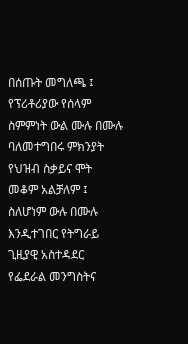በሰጡት መግለጫ ፤ የፕሪቶሪያው የሰላም ስምምነት ውል ሙሉ በሙሉ ባለመተግበሩ ምክንያት የህዝብ ስቃይና ሞት መቆም አልቻለም ፤ ስለሆነም ውሉ በሙሉ እንዲተገበር የትግራይ ጊዚያዊ አስተዳደር የፌደራል መንግስትና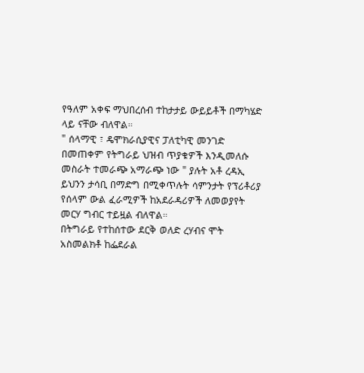የዓለም አቀፍ ማህበረሰብ ተከታታይ ውይይቶች በማካሄድ ላይ ናቸው ብለዋል።
" ሰላማዊ ፣ ዴሞክራሲያዊና ፓለቲካዊ መንገድ በመጠቀም የትግራይ ህዝብ ጥያቁዎች እንዲመለሱ መስራት ተመራጭ አማራጭ ነው " ያሉት አቶ ረዳኢ ይህንን ታሳቢ በማድግ በሚቀጥሉት ሳምንታት የፕሪቶሪያ የሰላም ውል ፈራሚዎች ከአደራዳሪዎች ለመወያየት መርሃ ግብር ተይዟል ብለዋል።
በትግራይ የተከሰተው ደርቅ ወለድ ረሃብና ሞት አስመልክቶ ከፌደራል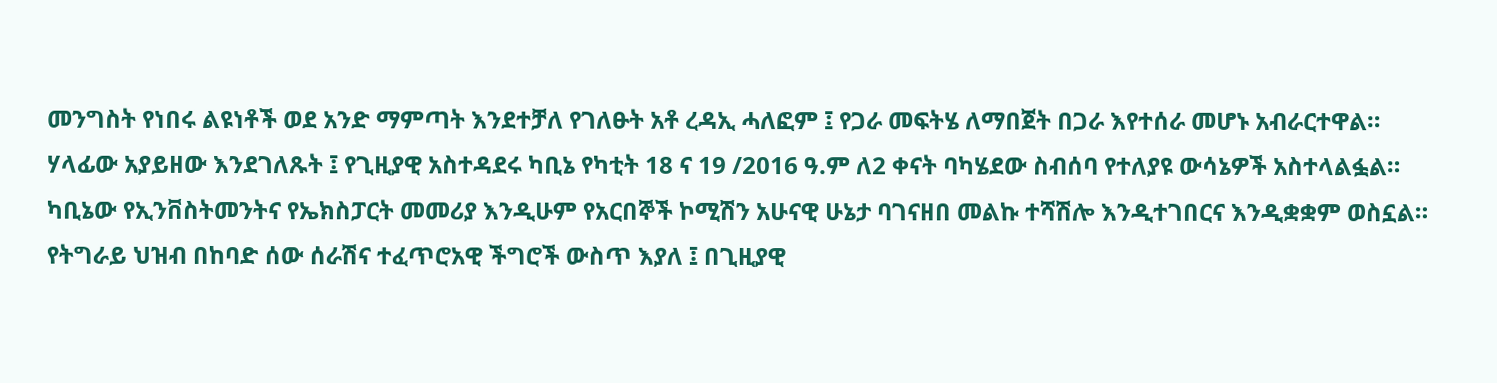መንግስት የነበሩ ልዩነቶች ወደ አንድ ማምጣት እንደተቻለ የገለፁት አቶ ረዳኢ ሓለፎም ፤ የጋራ መፍትሄ ለማበጀት በጋራ እየተሰራ መሆኑ አብራርተዋል።
ሃላፊው አያይዘው እንደገለጹት ፤ የጊዚያዊ አስተዳደሩ ካቢኔ የካቲት 18 ና 19 /2016 ዓ.ም ለ2 ቀናት ባካሄደው ስብሰባ የተለያዩ ውሳኔዎች አስተላልፏል።
ካቢኔው የኢንቨስትመንትና የኤክስፓርት መመሪያ እንዲሁም የአርበኞች ኮሚሽን አሁናዊ ሁኔታ ባገናዘበ መልኩ ተሻሽሎ እንዲተገበርና እንዲቋቋም ወስኗል።
የትግራይ ህዝብ በከባድ ሰው ሰራሽና ተፈጥሮአዊ ችግሮች ውስጥ እያለ ፤ በጊዚያዊ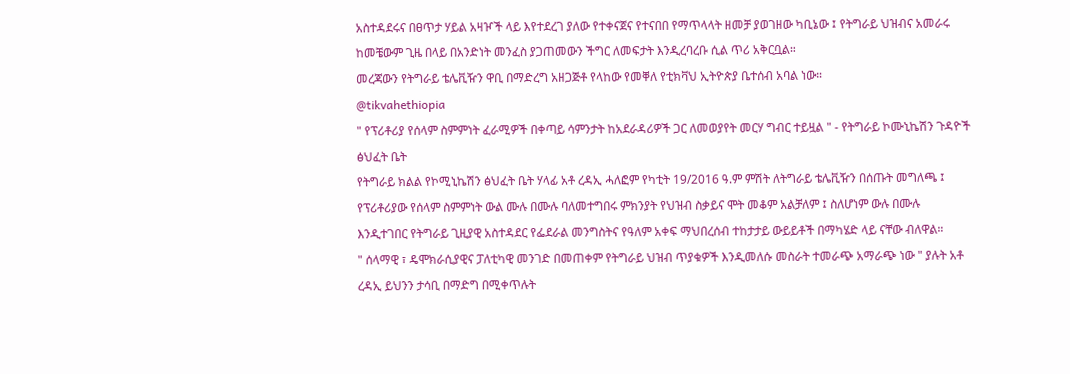አስተዳደሩና በፀጥታ ሃይል አዛዦች ላይ እየተደረገ ያለው የተቀናጀና የተናበበ የማጥላላት ዘመቻ ያወገዘው ካቢኔው ፤ የትግራይ ህዝብና አመራሩ ከመቼውም ጊዜ በላይ በአንድነት መንፈስ ያጋጠመውን ችግር ለመፍታት እንዲረባረቡ ሲል ጥሪ አቅርቧል።
መረጃውን የትግራይ ቴሌቪዥን ዋቢ በማድረግ አዘጋጅቶ የላከው የመቐለ የቲክቫህ ኢትዮጵያ ቤተሰብ አባል ነው።
@tikvahethiopia
" የፕሪቶሪያ የሰላም ስምምነት ፈራሚዎች በቀጣይ ሳምንታት ከአደራዳሪዎች ጋር ለመወያየት መርሃ ግብር ተይዟል " - የትግራይ ኮሙኒኬሽን ጉዳዮች ፅህፈት ቤት
የትግራይ ክልል የኮሚኒኬሽን ፅህፈት ቤት ሃላፊ አቶ ረዳኢ ሓለፎም የካቲት 19/2016 ዓ.ም ምሽት ለትግራይ ቴሌቪዥን በሰጡት መግለጫ ፤ የፕሪቶሪያው የሰላም ስምምነት ውል ሙሉ በሙሉ ባለመተግበሩ ምክንያት የህዝብ ስቃይና ሞት መቆም አልቻለም ፤ ስለሆነም ውሉ በሙሉ እንዲተገበር የትግራይ ጊዚያዊ አስተዳደር የፌደራል መንግስትና የዓለም አቀፍ ማህበረሰብ ተከታታይ ውይይቶች በማካሄድ ላይ ናቸው ብለዋል።
" ሰላማዊ ፣ ዴሞክራሲያዊና ፓለቲካዊ መንገድ በመጠቀም የትግራይ ህዝብ ጥያቁዎች እንዲመለሱ መስራት ተመራጭ አማራጭ ነው " ያሉት አቶ ረዳኢ ይህንን ታሳቢ በማድግ በሚቀጥሉት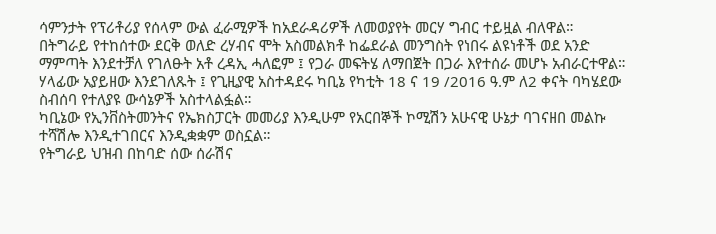ሳምንታት የፕሪቶሪያ የሰላም ውል ፈራሚዎች ከአደራዳሪዎች ለመወያየት መርሃ ግብር ተይዟል ብለዋል።
በትግራይ የተከሰተው ደርቅ ወለድ ረሃብና ሞት አስመልክቶ ከፌደራል መንግስት የነበሩ ልዩነቶች ወደ አንድ ማምጣት እንደተቻለ የገለፁት አቶ ረዳኢ ሓለፎም ፤ የጋራ መፍትሄ ለማበጀት በጋራ እየተሰራ መሆኑ አብራርተዋል።
ሃላፊው አያይዘው እንደገለጹት ፤ የጊዚያዊ አስተዳደሩ ካቢኔ የካቲት 18 ና 19 /2016 ዓ.ም ለ2 ቀናት ባካሄደው ስብሰባ የተለያዩ ውሳኔዎች አስተላልፏል።
ካቢኔው የኢንቨስትመንትና የኤክስፓርት መመሪያ እንዲሁም የአርበኞች ኮሚሽን አሁናዊ ሁኔታ ባገናዘበ መልኩ ተሻሽሎ እንዲተገበርና እንዲቋቋም ወስኗል።
የትግራይ ህዝብ በከባድ ሰው ሰራሽና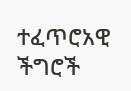ተፈጥሮአዊ ችግሮች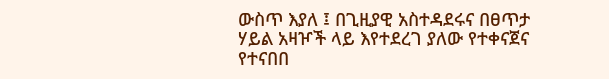ውስጥ እያለ ፤ በጊዚያዊ አስተዳደሩና በፀጥታ ሃይል አዛዦች ላይ እየተደረገ ያለው የተቀናጀና የተናበበ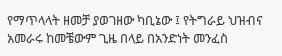የማጥላላት ዘመቻ ያወገዘው ካቢኔው ፤ የትግራይ ህዝብና አመራሩ ከመቼውም ጊዜ በላይ በአንድነት መንፈስ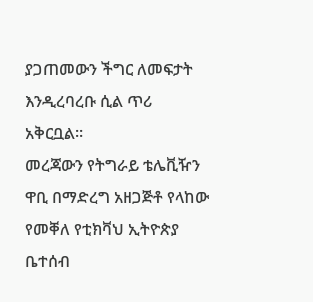ያጋጠመውን ችግር ለመፍታት እንዲረባረቡ ሲል ጥሪ አቅርቧል።
መረጃውን የትግራይ ቴሌቪዥን ዋቢ በማድረግ አዘጋጅቶ የላከው የመቐለ የቲክቫህ ኢትዮጵያ ቤተሰብ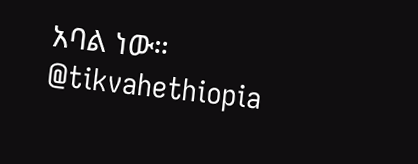አባል ነው።
@tikvahethiopia